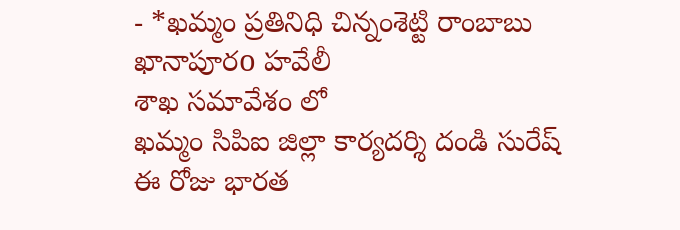- *ఖమ్మం ప్రతినిధి చిన్నంశెట్టి రాంబాబు
ఖానాపూరo హవేలీ
శాఖ సమావేశం లో
ఖమ్మం సిపిఐ జిల్లా కార్యదర్శి దండి సురేష్
ఈ రోజు భారత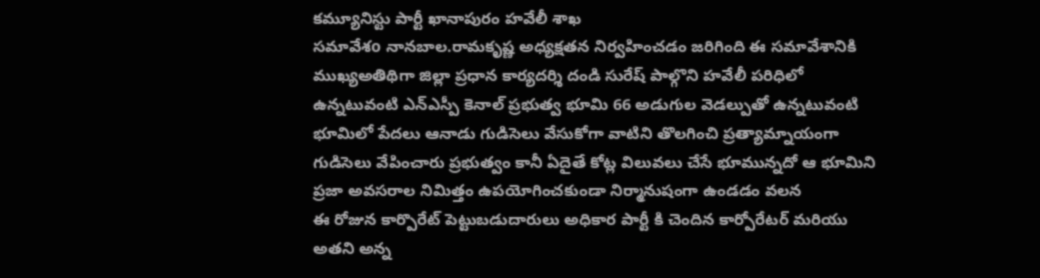కమ్యూనిస్టు పార్టీ ఖానాపురం హవేలీ శాఖ
సమావేశo నానబాల.రామకృష్ణ అధ్యక్షతన నిర్వహించడం జరిగింది ఈ సమావేశానికి ముఖ్యఅతిథిగా జిల్లా ప్రధాన కార్యదర్శి దండి సురేష్ పాల్గొని హవేలీ పరిధిలో ఉన్నటువంటి ఎన్ఎస్పీ కెనాల్ ప్రభుత్వ భూమి 66 అడుగుల వెడల్పుతో ఉన్నటువంటి భూమిలో పేదలు ఆనాడు గుడిసెలు వేసుకోగా వాటిని తొలగించి ప్రత్యామ్నాయంగా గుడిసెలు వేపించారు ప్రభుత్వం కానీ ఏదైతే కోట్ల విలువలు చేసే భూమున్నదో ఆ భూమిని ప్రజా అవసరాల నిమిత్తం ఉపయోగించకుండా నిర్మానుషంగా ఉండడం వలన
ఈ రోజున కార్పొరేట్ పెట్టుబడుదారులు అధికార పార్టీ కి చెందిన కార్పోరేటర్ మరియు అతని అన్న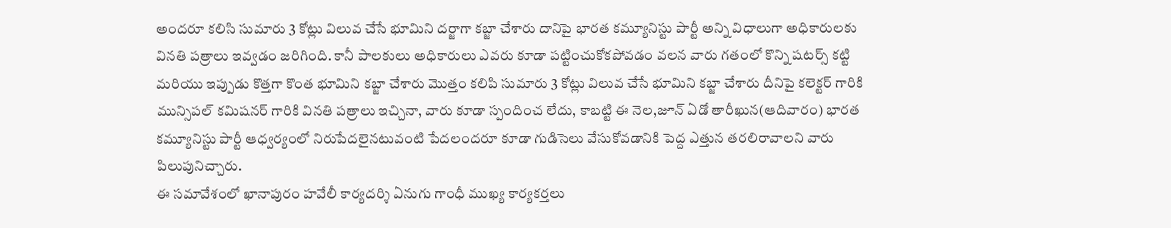అందరూ కలిసి సుమారు 3 కోట్లు విలువ చేసే భూమిని దర్జాగా కబ్జా చేశారు దానిపై భారత కమ్యూనిస్టు పార్టీ అన్ని విధాలుగా అధికారులకు వినతి పత్రాలు ఇవ్వడం జరిగింది. కానీ పాలకులు అధికారులు ఎవరు కూడా పట్టించుకోకపోవడం వలన వారు గతంలో కొన్ని షటర్స్ కట్టి మరియు ఇప్పుడు కొత్తగా కొంత భూమిని కబ్జా చేశారు మొత్తం కలిపి సుమారు 3 కోట్లు విలువ చేసే భూమిని కబ్జా చేశారు దీనిపై కలెక్టర్ గారికి మున్సిపల్ కమిషనర్ గారికి వినతి పత్రాలు ఇచ్చినా, వారు కూడా స్పందించ లేదు, కాబట్టి ఈ నెల,జూన్ ఏడో తారీఖున(ఆదివారం) భారత కమ్యూనిస్టు పార్టీ ఆధ్వర్యంలో నిరుపేదలైనటువంటి పేదలందరూ కూడా గుడిసెలు వేసుకోవడానికి పెద్ద ఎత్తున తరలిరావాలని వారు
పిలుపునిచ్చారు.
ఈ సమావేశంలో ఖానాపురం హవేలీ కార్యదర్శి ఏనుగు గాంధీ ముఖ్య కార్యకర్తలు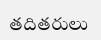తదితరులు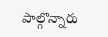పాల్గొన్నారు